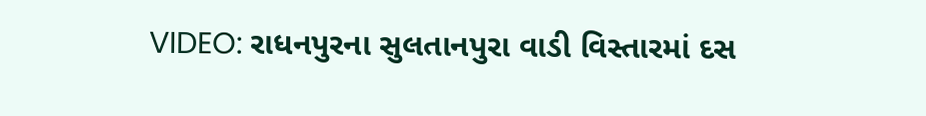VIDEO: રાધનપુરના સુલતાનપુરા વાડી વિસ્તારમાં દસ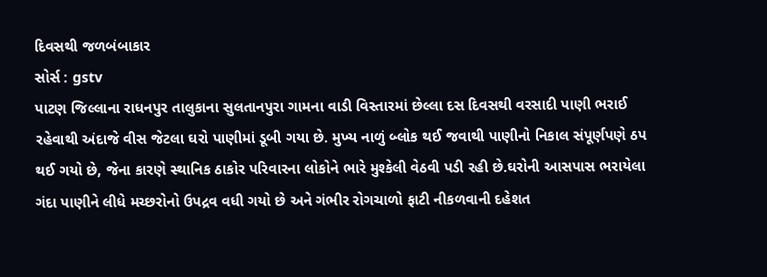દિવસથી જળબંબાકાર
સોર્સ : gstv
પાટણ જિલ્લાના રાધનપુર તાલુકાના સુલતાનપુરા ગામના વાડી વિસ્તારમાં છેલ્લા દસ દિવસથી વરસાદી પાણી ભરાઈ રહેવાથી અંદાજે વીસ જેટલા ઘરો પાણીમાં ડૂબી ગયા છે. મુખ્ય નાળું બ્લોક થઈ જવાથી પાણીનો નિકાલ સંપૂર્ણપણે ઠપ થઈ ગયો છે, જેના કારણે સ્થાનિક ઠાકોર પરિવારના લોકોને ભારે મુશ્કેલી વેઠવી પડી રહી છે.ઘરોની આસપાસ ભરાયેલા ગંદા પાણીને લીધે મચ્છરોનો ઉપદ્રવ વધી ગયો છે અને ગંભીર રોગચાળો ફાટી નીકળવાની દહેશત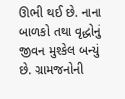ઊભી થઈ છે. નાના બાળકો તથા વૃદ્ધોનું જીવન મુશ્કેલ બન્યું છે. ગ્રામજનોની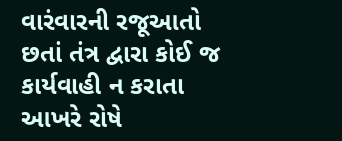વારંવારની રજૂઆતો છતાં તંત્ર દ્વારા કોઈ જ કાર્યવાહી ન કરાતા આખરે રોષે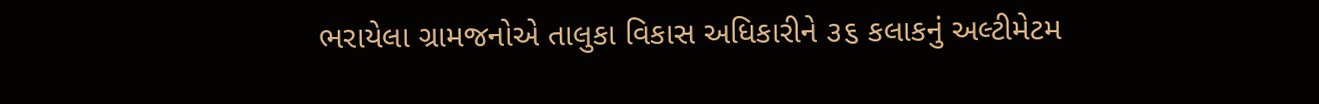ભરાયેલા ગ્રામજનોએ તાલુકા વિકાસ અધિકારીને ૩૬ કલાકનું અલ્ટીમેટમ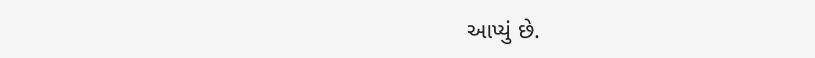આપ્યું છે.